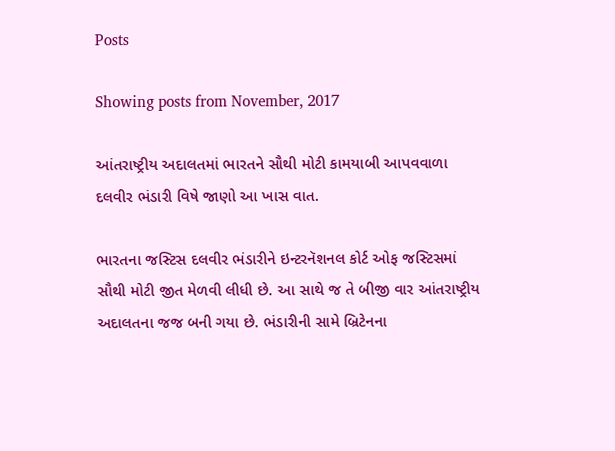Posts

Showing posts from November, 2017

આંતરાષ્ટ્રીય અદાલતમાં ભારતને સૌથી મોટી કામયાબી આપવવાળા દલવીર ભંડારી વિષે જાણો આ ખાસ વાત.

ભારતના જસ્ટિસ દલવીર ભંડારીને ઇન્ટરનૅશનલ કોર્ટ ઓફ જસ્ટિસમાં સૌથી મોટી જીત મેળવી લીધી છે. આ સાથે જ તે બીજી વાર આંતરાષ્ટ્રીય અદાલતના જજ બની ગયા છે. ભંડારીની સામે બ્રિટેનના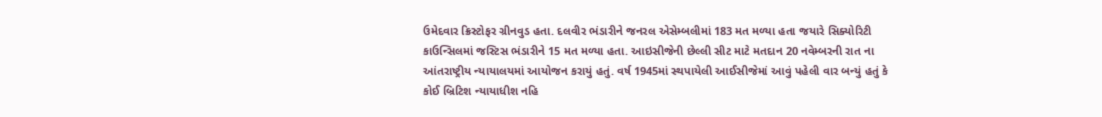ઉમેદવાર ક્રિસ્ટોફર ગ્રીનવુડ હતા. દલવીર ભંડારીને જનરલ એસેમ્બલીમાં 183 મત મળ્યા હતા જયારે સિક્યોરિટી કાઉન્સિલમાં જસ્ટિસ ભંડારીને 15 મત મળ્યા હતા. આઇસીજેની છેલ્લી સીટ માટે મતદાન 20 નવેમ્બરની રાત ના આંતરાષ્ટ્રીય ન્યાયાલયમાં આયોજન કરાયું હતું. વર્ષ 1945માં સ્થપાયેલી આઈસીજેમાં આવું પહેલી વાર બન્યું હતું કે કોઈ બ્રિટિશ ન્યાયાધીશ નહિ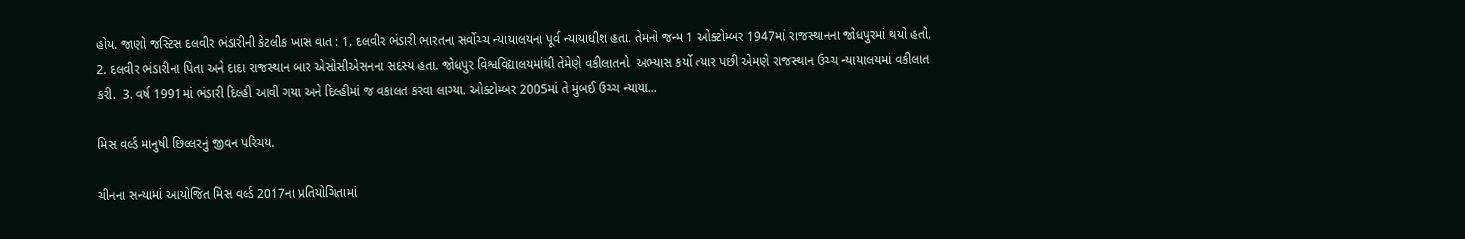હોય. જાણો જસ્ટિસ દલવીર ભંડારીની કેટલીક ખાસ વાત : 1. દલવીર ભંડારી ભારતના સર્વોચ્ચ ન્યાયાલયના પૂર્વ ન્યાયાધીશ હતા. તેમનો જન્મ 1 ઓક્ટોમ્બર 1947માં રાજસ્થાનના જોધપુરમાં થયો હતો.  2. દલવીર ભંડારીના પિતા અને દાદા રાજસ્થાન બાર એસોસીએસનના સદસ્ય હતા. જોધપુર વિશ્વવિદ્યાલયમાંથી તેમેણે વકીલાતનો  અભ્યાસ કર્યો ત્યાર પછી એમણે રાજસ્થાન ઉચ્ચ ન્યાયાલયમાં વકીલાત કરી.  3. વર્ષ 1991માં ભંડારી દિલ્હી આવી ગયા અને દિલ્હીમાં જ વકાલત કરવા લાગ્યા. ઓક્ટોમ્બર 2005માં તે મુંબઈ ઉચ્ચ ન્યાયા...

મિસ વર્લ્ડ માનુષી છિલ્લરનું જીવન પરિચય.

ચીનના સન્યામાં આયોજિત મિસ વર્લ્ડ 2017ના પ્રતિયોગિતામાં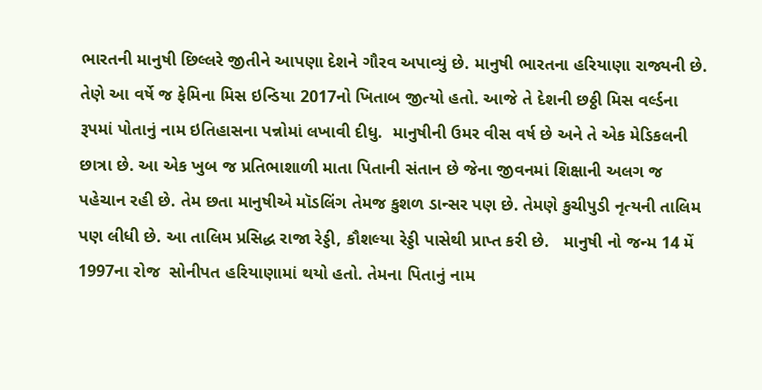ભારતની માનુષી છિલ્લરે જીતીને આપણા દેશને ગૌરવ અપાવ્યું છે. માનુષી ભારતના હરિયાણા રાજ્યની છે. તેણે આ વર્ષે જ ફેમિના મિસ ઇન્ડિયા 2017નો ખિતાબ જીત્યો હતો. આજે તે દેશની છઠ્ઠી મિસ વર્લ્ડના રૂપમાં પોતાનું નામ ઇતિહાસના પન્નોમાં લખાવી દીધુ.  માનુષીની ઉમર વીસ વર્ષ છે અને તે એક મેડિકલની છાત્રા છે. આ એક ખુબ જ પ્રતિભાશાળી માતા પિતાની સંતાન છે જેના જીવનમાં શિક્ષાની અલગ જ પહેચાન રહી છે. તેમ છતા માનુષીએ મૉડલિંગ તેમજ કુશળ ડાન્સર પણ છે. તેમણે કુચીપુડી નૃત્યની તાલિમ  પણ લીધી છે. આ તાલિમ પ્રસિદ્ધ રાજા રેડ્ડી, કૌશલ્યા રેડ્ડી પાસેથી પ્રાપ્ત કરી છે.   માનુષી નો જન્મ 14 મેં 1997ના રોજ  સોનીપત હરિયાણામાં થયો હતો. તેમના પિતાનું નામ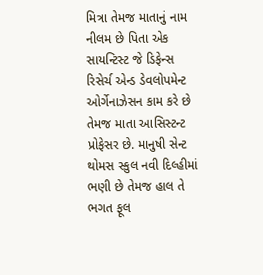મિત્રા તેમજ માતાનું નામ નીલમ છે પિતા એક સાયન્ટિસ્ટ જે ડિફેન્સ રિસેર્ચ એન્ડ ડેવલોપમેન્ટ ઓર્ગેનાઝેસન કામ કરે છે  તેમજ માતા આસિસ્ટન્ટ પ્રોફેસર છે. માનુષી સેન્ટ થોમસ સ્કુલ નવી દિલ્હીમાં ભણી છે તેમજ હાલ તે ભગત ફૂલ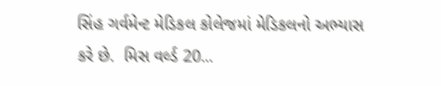સિંહ ગર્વમેન્ટ મેડિકલ કોલેજમાં મેડિકલનો અભ્યાસ કરે છે.  મિસ વર્લ્ડ 20...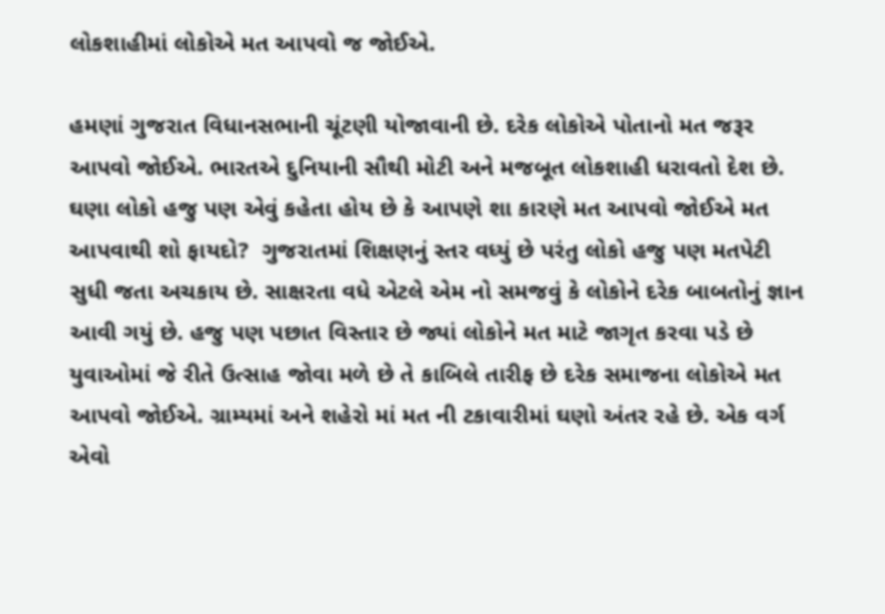લોકશાહીમાં લોકોએ મત આપવો જ જોઈએ.

હમણાં ગુજરાત વિધાનસભાની ચૂંટણી યોજાવાની છે. દરેક લોકોએ પોતાનો મત જરૂર આપવો જોઈએ. ભારતએ દુનિયાની સૌથી મોટી અને મજબૂત લોકશાહી ધરાવતો દેશ છે. ઘણા લોકો હજુ પણ એવું કહેતા હોય છે કે આપણે શા કારણે મત આપવો જોઈએ મત આપવાથી શો ફાયદો?  ગુજરાતમાં શિક્ષણનું સ્તર વધ્યું છે પરંતુ લોકો હજુ પણ મતપેટી સુધી જતા અચકાય છે. સાક્ષરતા વધે એટલે એમ નો સમજવું કે લોકોને દરેક બાબતોનું જ્ઞાન આવી ગયું છે. હજુ પણ પછાત વિસ્તાર છે જ્યાં લોકોને મત માટે જાગૃત કરવા પડે છે યુવાઓમાં જે રીતે ઉત્સાહ જોવા મળે છે તે કાબિલે તારીફ છે દરેક સમાજના લોકોએ મત આપવો જોઈએ. ગ્રામ્યમાં અને શહેરો માં મત ની ટકાવારીમાં ઘણો અંતર રહે છે. એક વર્ગ એવો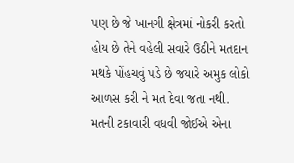પણ છે જે ખાનગી ક્ષેત્રમાં નોકરી કરતો હોય છે તેને વહેલી સવારે ઉઠીને મતદાન મથકે પોંહચવું પડે છે જયારે અમુક લોકો આળસ કરી ને મત દેવા જતા નથી. મતની ટકાવારી વધવી જોઈએ એના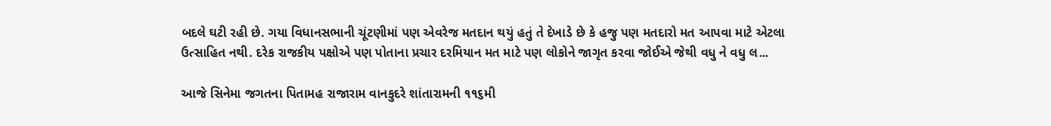બદલે ઘટી રહી છે. ગયા વિધાનસભાની ચૂંટણીમાં પણ એવરેજ મતદાન થયું હતું તે દેખાડે છે કે હજુ પણ મતદારો મત આપવા માટે એટલા ઉત્સાહિત નથી. દરેક રાજકીય પક્ષોએ પણ પોતાના પ્રચાર દરમિયાન મત માટે પણ લોકોને જાગૃત કરવા જોઈએ જેથી વધુ ને વધુ લ...

આજે સિનેમા જગતના પિતામહ રાજારામ વાનકુદરે શાંતારામની ૧૧૬મી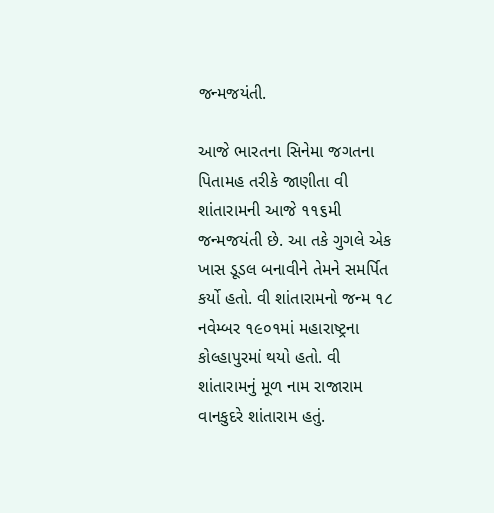જન્મજયંતી.

આજે ભારતના સિનેમા જગતના પિતામહ તરીકે જાણીતા વી શાંતારામની આજે ૧૧૬મી જન્મજયંતી છે. આ તકે ગુગલે એક ખાસ ડૂડલ બનાવીને તેમને સમર્પિત કર્યો હતો. વી શાંતારામનો જન્મ ૧૮ નવેમ્બર ૧૯૦૧માં મહારાષ્ટ્રના કોલ્હાપુરમાં થયો હતો. વી શાંતારામનું મૂળ નામ રાજારામ વાનકુદરે શાંતારામ હતું.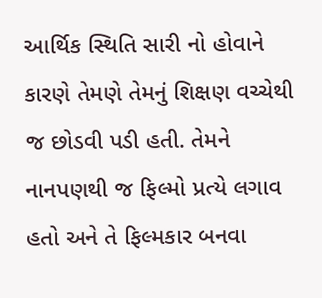આર્થિક સ્થિતિ સારી નો હોવાને કારણે તેમણે તેમનું શિક્ષણ વચ્ચેથી જ છોડવી પડી હતી. તેમને નાનપણથી જ ફિલ્મો પ્રત્યે લગાવ હતો અને તે ફિલ્મકાર બનવા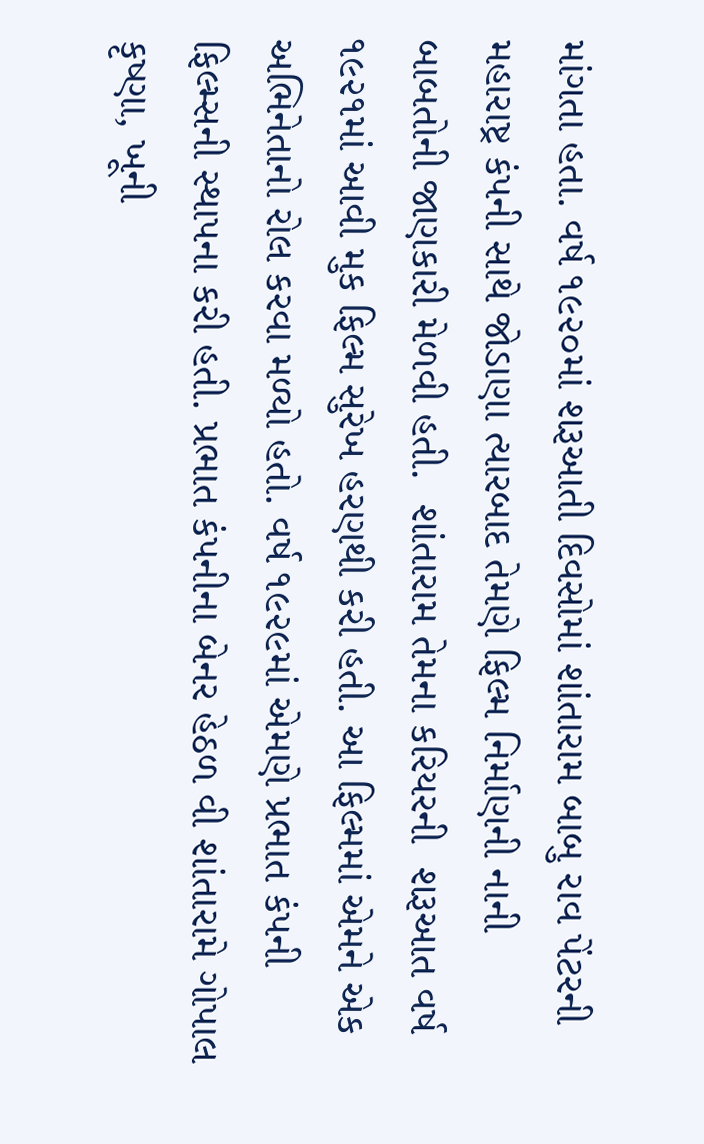માંગતા હતા. વર્ષ ૧૯૨૦માં શરૂઆતી દિવસોમાં શાંતારામ બાબુ રાવ પેંટરની મહારાષ્ટ્ર કંપની સાથે જોડાણા ત્યારબાદ તેમણે ફિલ્મ નિર્માણની નાની બાબતોની જાણકારી મેળવી હતી.  શાંતારામ તેમના કરિયરની  શરૂઆત વર્ષ ૧૯૨૧માં આવી મુક ફિલ્મ સુરેખ હરણથી કરી હતી. આ ફિલ્મમાં એમને એક અભિનેતાનો રોલ કરવા મળ્યો હતો. વર્ષ ૧૯૨૯માં એમણે પ્રભાત કંપની ફિલ્મ્સની સ્થાપના કરી હતી. પ્રભાત કંપનીના બેનર હેઠળ વી શાંતારામે ગોપાલ કૃષ્ણા, ખૂની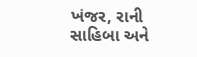ખંજર, રાની સાહિબા અને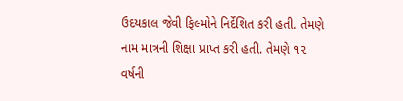ઉદયકાલ જેવી ફિલ્મોને નિર્દેશિત કરી હતી. તેમણે નામ માત્રની શિક્ષા પ્રાપ્ત કરી હતી. તેમણે ૧૨ વર્ષની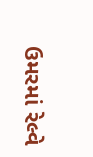ઉમરમાં રેલ્વે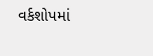વર્કશોપમાં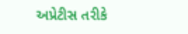અપ્રેટીસ તરીકે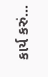કાર્ય કરું...